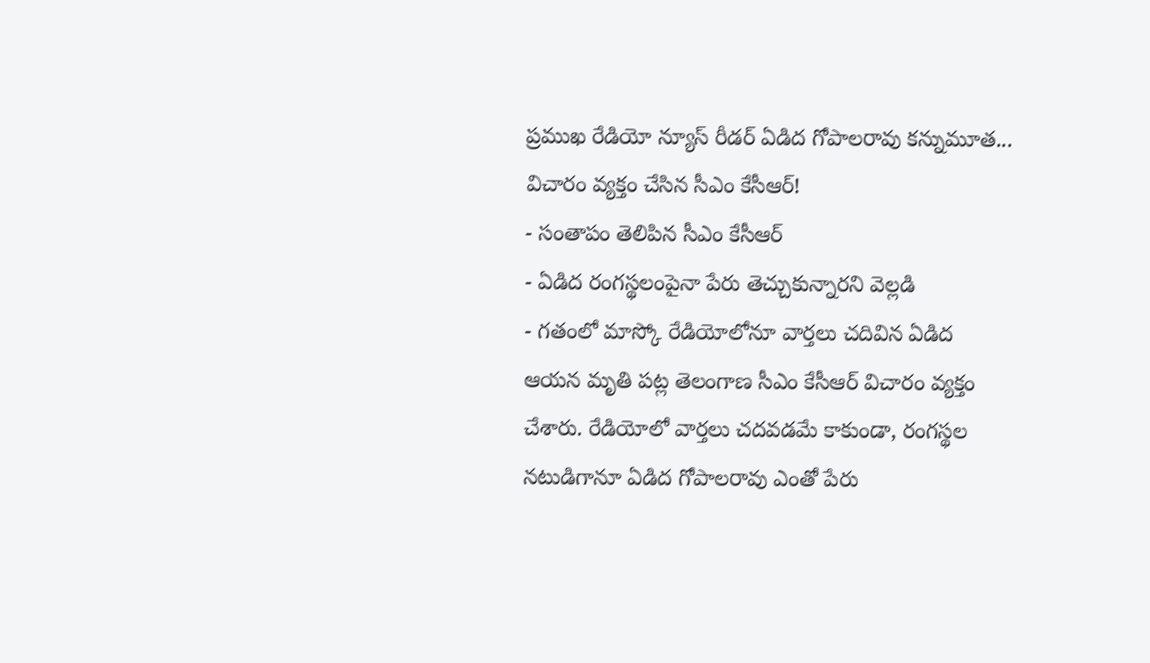ప్రముఖ రేడియో న్యూస్ రీడర్ ఏడిద గోపాలరావు కన్నుమూత... విచారం వ్యక్తం చేసిన సీఎం కేసీఆర్!
- సంతాపం తెలిపిన సీఎం కేసీఆర్
- ఏడిద రంగస్థలంపైనా పేరు తెచ్చుకున్నారని వెల్లడి
- గతంలో మాస్కో రేడియోలోనూ వార్తలు చదివిన ఏడిద
ఆయన మృతి పట్ల తెలంగాణ సీఎం కేసీఆర్ విచారం వ్యక్తం చేశారు. రేడియోలో వార్తలు చదవడమే కాకుండా, రంగస్థల నటుడిగానూ ఏడిద గోపాలరావు ఎంతో పేరు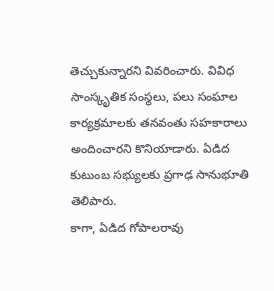తెచ్చుకున్నారని వివరించారు. వివిధ సాంస్కృతిక సంస్థలు, పలు సంఘాల కార్యక్రమాలకు తనవంతు సహకారాలు అందించారని కొనియాడారు. ఏడిద కుటుంబ సభ్యులకు ప్రగాఢ సానుభూతి తెలిపారు.
కాగా, ఏడిద గోపాలరావు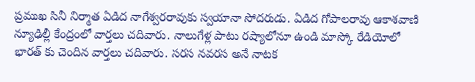ప్రముఖ సినీ నిర్మాత ఏడిద నాగేశ్వరరావుకు స్వయానా సోదరుడు. ఏడిద గోపాలరావు ఆకాశవాణి న్యూఢిల్లీ కేంద్రంలో వార్తలు చదివారు. నాలుగేళ్ల పాటు రష్యాలోనూ ఉండి మాస్కో రేడియోలో భారత్ కు చెందిన వార్తలు చదివారు. సరస నవరస అనే నాటక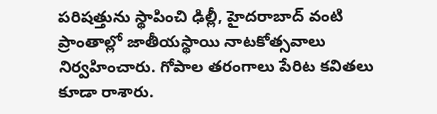పరిషత్తును స్థాపించి ఢిల్లీ, హైదరాబాద్ వంటి ప్రాంతాల్లో జాతీయస్థాయి నాటకోత్సవాలు నిర్వహించారు. గోపాల తరంగాలు పేరిట కవితలు కూడా రాశారు.